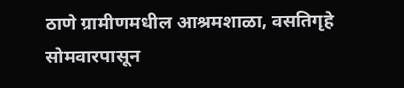ठाणे ग्रामीणमधील आश्रमशाळा, वसतिगृहे सोमवारपासून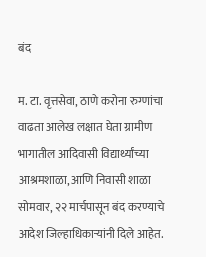बंद

म. टा. वृत्तसेवा, ठाणे करोना रुग्णांचा वाढता आलेख लक्षात घेता ग्रामीण भागातील आदिवासी विद्यार्थ्यांच्या आश्रमशाळा, आणि निवासी शाळा सोमवार, २२ मार्चपासून बंद करण्याचे आदेश जिल्हाधिकाऱ्यांनी दिले आहेत.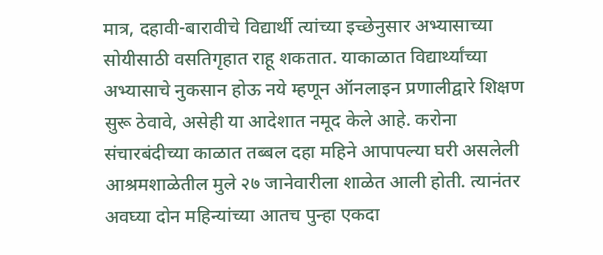मात्र, दहावी-बारावीचे विद्यार्थी त्यांच्या इच्छेनुसार अभ्यासाच्या सोयीसाठी वसतिगृहात राहू शकतात. याकाळात विद्यार्थ्यांच्या अभ्यासाचे नुकसान होऊ नये म्हणून ऑनलाइन प्रणालीद्वारे शिक्षण सुरू ठेवावे, असेही या आदेशात नमूद केले आहे. करोना संचारबंदीच्या काळात तब्बल दहा महिने आपापल्या घरी असलेली आश्रमशाळेतील मुले २७ जानेवारीला शाळेत आली होती. त्यानंतर अवघ्या दोन महिन्यांच्या आतच पुन्हा एकदा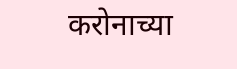करोनाच्या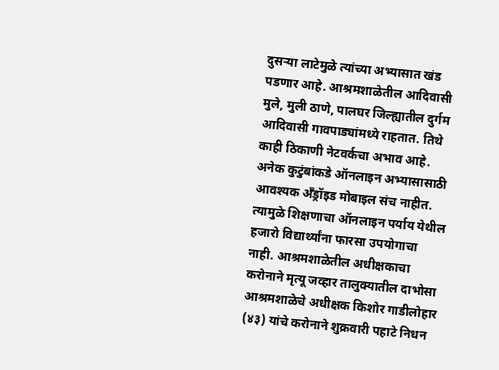दुसऱ्या लाटेमुळे त्यांच्या अभ्यासात खंड पडणार आहे. आश्रमशाळेतील आदिवासी मुले, मुली ठाणे, पालघर जिल्ह्यातील दुर्गम आदिवासी गावपाड्यांमध्ये राहतात. तिथे काही ठिकाणी नेटवर्कचा अभाव आहे. अनेक कुटुंबांकडे ऑनलाइन अभ्यासासाठी आवश्यक अँड्रॉइड मोबाइल संच नाहीत. त्यामुळे शिक्षणाचा ऑनलाइन पर्याय येथील हजारो विद्यार्थ्यांना फारसा उपयोगाचा नाही. आश्रमशाळेतील अधीक्षकाचा करोनाने मृत्यू जव्हार तालुक्यातील दाभोसा आश्रमशाळेचे अधीक्षक किशोर गाडीलोहार (४३) यांचे करोनाने शुक्रवारी पहाटे निधन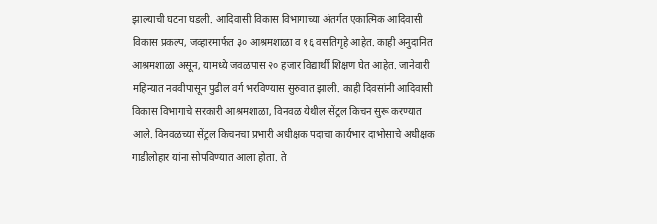झाल्याची घटना घडली. आदिवासी विकास विभागाच्या अंतर्गत एकात्मिक आदिवासी विकास प्रकल्प, जव्हारमार्फत ३० आश्रमशाळा व १६ वसतिगृहे आहेत. काही अनुदानित आश्रमशाळा असून, यामध्ये जवळपास २० हजार विद्यार्थी शिक्षण घेत आहेत. जानेवारी महिन्यात नववीपासून पुढील वर्ग भरविण्यास सुरुवात झाली. काही दिवसांनी आदिवासी विकास विभागाचे सरकारी आश्रमशाळा, विनवळ येथील सेंट्रल किचन सुरू करण्यात आले. विनवळच्या सेंट्रल किचनचा प्रभारी अधीक्षक पदाचा कार्यभार दाभोसाचे अधीक्षक गाडीलोहार यांना सोपविण्यात आला होता. ते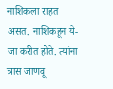नाशिकला राहत असत. नाशिकहून ये-जा करीत होते. त्यांना त्रास जाणवू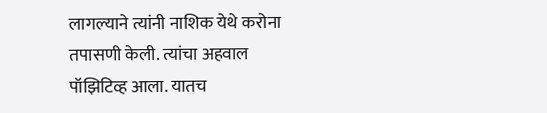लागल्याने त्यांनी नाशिक येथे करोना तपासणी केली. त्यांचा अहवाल पॉझिटिव्ह आला. यातच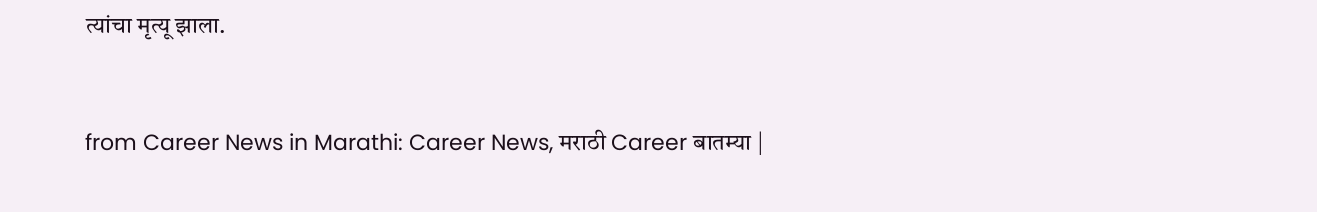त्यांचा मृत्यू झाला.


from Career News in Marathi: Career News, मराठी Career बातम्या |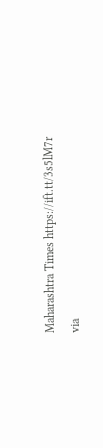Maharashtra Times https://ift.tt/3s5lM7r
via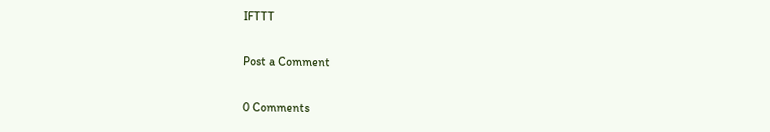IFTTT

Post a Comment

0 Comments